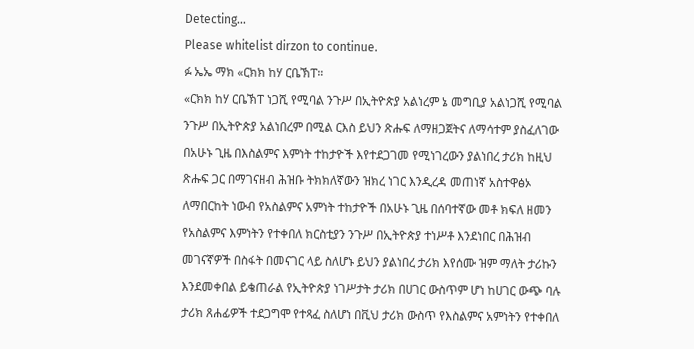Detecting...
Please whitelist dirzon to continue.
ፉ ኤኤ ማክ «ርክክ ከሃ ርቤኽፐ።
«ርክክ ከሃ ርቤኽፐ ነጋሺ የሚባል ንጉሥ በኢትዮጵያ አልነረም ኔ መግቢያ አልነጋሺ የሚባል ንጉሥ በኢትዮጵያ አልነበረም በሚል ርእስ ይህን ጽሑፍ ለማዘጋጀትና ለማሳተም ያስፈለገው በአሁኑ ጊዜ በእስልምና እምነት ተከታዮች እየተደጋገመ የሚነገረውን ያልነበረ ታሪክ ከዚህ ጽሑፍ ጋር በማገናዘብ ሕዝቡ ትክክለኛውን ዝክረ ነገር እንዲረዳ መጠነኛ አስተዋፅኦ ለማበርከት ነውብ የአስልምና አምነት ተከታዮች በአሁኑ ጊዜ በሰባተኛው መቶ ክፍለ ዘመን የአስልምና እምነትን የተቀበለ ክርስቲያን ንጉሥ በኢትዮጵያ ተነሥቶ እንደነበር በሕዝብ መገናኛዎች በስፋት በመናገር ላይ ስለሆኑ ይህን ያልነበረ ታሪክ እየሰሙ ዝም ማለት ታሪኩን እንደመቀበል ይቄጠራል የኢትዮጵያ ነገሥታት ታሪክ በሀገር ውስጥም ሆነ ከሀገር ውጭ ባሉ ታሪክ ጸሐፊዎች ተደጋግሞ የተጻፈ ስለሆነ በቪህ ታሪክ ውስጥ የእስልምና አምነትን የተቀበለ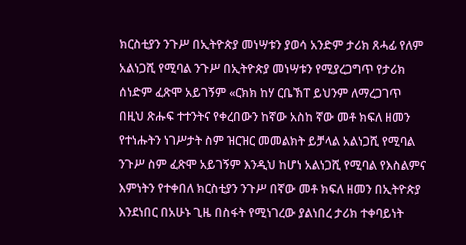ክርስቲያን ንጉሥ በኢትዮጵያ መነሣቱን ያወሳ አንድም ታሪክ ጸሓፊ የለም አልነጋሺ የሚባል ንጉሥ በኢትዮጵያ መነሣቱን የሚያረጋግጥ የታሪክ ሰነድም ፈጽሞ አይገኝም «ርክክ ከሃ ርቤኽፐ ይህንም ለማረጋገጥ በዚህ ጽሑፍ ተተንትና የቀረበውን ከኛው አስከ ኛው መቶ ክፍለ ዘመን የተነሑትን ነገሥታት ስም ዝርዝር መመልክት ይቻላል አልነጋሺ የሚባል ንጉሥ ስም ፈጽሞ አይገኝም እንዲህ ከሆነ አልነጋሺ የሚባል የእስልምና እምነትን የተቀበለ ክርስቲያን ንጉሥ በኛው መቶ ክፍለ ዘመን በኢትዮጵያ እንደነበር በአሁኑ ጊዜ በስፋት የሚነገረው ያልነበረ ታሪክ ተቀባይነት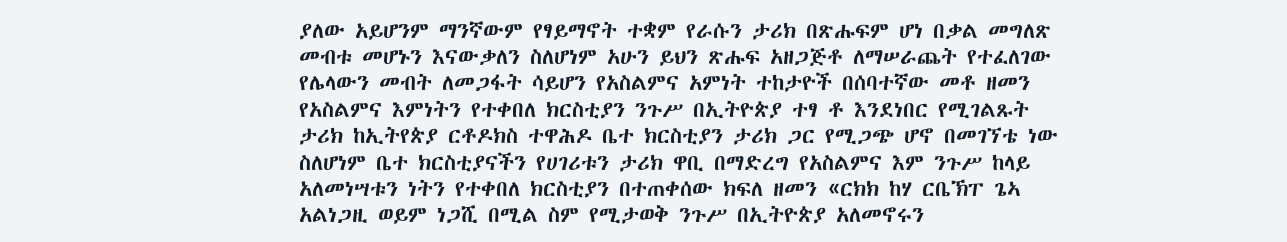ያለው አይሆንም ማንኛውም የፃይማኖት ተቋም የራሱን ታሪክ በጽሑፍም ሆነ በቃል መግለጽ መብቱ መሆኑን እናውቃለን ስለሆነም አሁን ይህን ጽሑፍ አዘጋጅቶ ለማሠራጨት የተፈለገው የሌላውን መብት ለመጋፋት ሳይሆን የአስልምና አምነት ተከታዮች በሰባተኛው መቶ ዘመን የአስልምና እምነትን የተቀበለ ክርስቲያን ንጉሥ በኢትዮጵያ ተፃ ቶ እንደነበር የሚገልጹት ታሪክ ከኢትየጵያ ርቶዶክስ ተዋሕዶ ቤተ ክርስቲያን ታሪክ ጋር የሚጋጭ ሆኖ በመገኘቴ ነው ስለሆነም ቤተ ክርስቲያናችን የሀገሪቱን ታሪክ ዋቢ በማድረግ የአስልምና እም ንጉሥ ከላይ አለመነሣቱን ነትን የተቀበለ ክርስቲያን በተጠቀሰው ክፍለ ዘመን «ርክክ ከሃ ርቤኽፐ ጌኣ አልነጋዚ ወይም ነጋሺ በሚል ስም የሚታወቅ ንጉሥ በኢትዮጵያ አለመኖሩን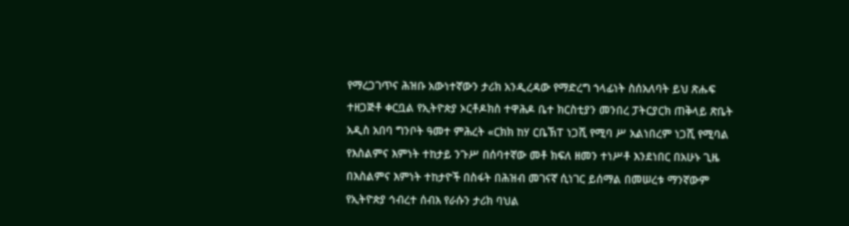የማረጋገጥና ሕዝቡ አውነተኛውን ታሪክ አንዲረዳው የማድረግ ኀላፊነት ስሰአለባት ይህ ጽሑፍ ተዘጋጅቶ ቀርቧል የኢትዮጵያ ኦርቶዶክስ ተዋሕዶ ቤተ ክርስቲያን መንበረ ፓትርያርክ ጠቅላይ ጽቤት አዲስ አበባ ግንቦት ዓመተ ምሕረት «ርክክ ከሃ ርቤኽፐ ነጋሺ የሚባ ሥ አልነበረም ነጋሺ የሚባል የእስልምና እምነት ተከታይ ንጉሥ በሰባተኛው መቶ ክፍለ ዘመን ተነሥቶ እንደነበር በአሁኑ ጊዜ በእስልምና እምነት ተከታዮች በስፋት በሕዝብ መገናኛ ሲነገር ይሰማል በመሠረቱ ማንኛውም የኢትዮጵያ ኅብረተ ሰብእ የራሱን ታሪክ ባህል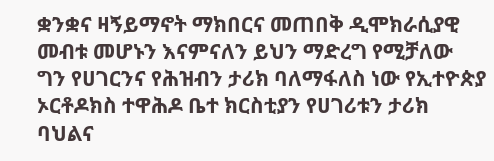ቋንቋና ዛኝይማኖት ማክበርና መጠበቅ ዲሞክራሲያዊ መብቱ መሆኑን እናምናለን ይህን ማድረግ የሚቻለው ግን የሀገርንና የሕዝብን ታሪክ ባለማፋለስ ነው የኢተዮጵያ ኦርቶዶክስ ተዋሕዶ ቤተ ክርስቲያን የሀገሪቱን ታሪክ ባህልና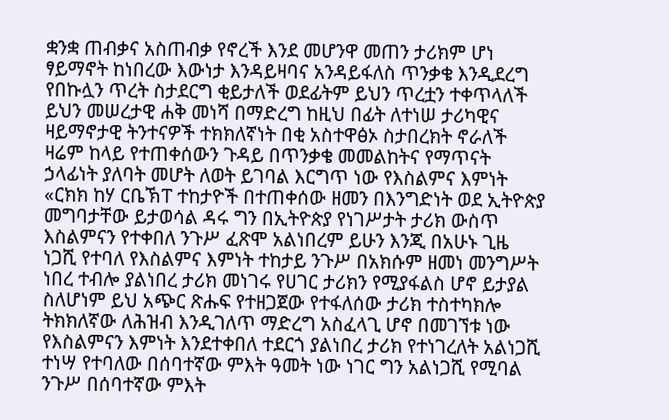ቋንቋ ጠብቃና አስጠብቃ የኖረች እንደ መሆንዋ መጠን ታሪክም ሆነ ፃይማኖት ከነበረው እውነታ እንዳይዛባና አንዳይፋለስ ጥንቃቄ እንዲደረግ የበኩሏን ጥረት ስታደርግ ቂይታለች ወደፊትም ይህን ጥረቷን ተቀጥላለች ይህን መሠረታዊ ሐቅ መነሻ በማድረግ ከዚህ በፊት ለተነሠ ታሪካዊና ዛይማኖታዊ ትንተናዎች ተክክለኛነት በቂ አስተዋፅኦ ስታበረክት ኖራለች ዛሬም ከላይ የተጠቀሰውን ጉዳይ በጥንቃቄ መመልከትና የማጥናት ኃላፊነት ያለባት መሆት ለወት ይገባል እርግጥ ነው የእስልምና እምነት «ርክክ ከሃ ርቤኽፐ ተከታዮች በተጠቀሰው ዘመን በእንግድነት ወደ ኢትዮጵያ መግባታቸው ይታወሳል ዳሩ ግን በኢትዮጵያ የነገሥታት ታሪክ ውስጥ እስልምናን የተቀበለ ንጉሥ ፈጽሞ አልነበረም ይሁን እንጂ በአሁኑ ጊዜ ነጋሺ የተባለ የእስልምና እምነት ተከታይ ንጉሥ በአክሱም ዘመነ መንግሥት ነበረ ተብሎ ያልነበረ ታሪክ መነገሩ የሀገር ታሪክን የሚያፋልስ ሆኖ ይታያል ስለሆነም ይህ አጭር ጽሑፍ የተዘጋጀው የተፋለሰው ታሪክ ተስተካክሎ ትክክለኛው ለሕዝብ እንዲገለጥ ማድረግ አስፈላጊ ሆኖ በመገኘቱ ነው የእስልምናን እምነት እንደተቀበለ ተደርጎ ያልነበረ ታሪክ የተነገረለት አልነጋሺ ተነሣ የተባለው በሰባተኛው ምእት ዓመት ነው ነገር ግን አልነጋሺ የሚባል ንጉሥ በሰባተኛው ምእት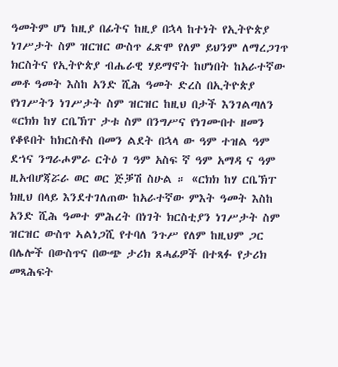ዓመትም ሆነ ከዚያ በፊትና ከዚያ በኋላ ከተነት የኢትዮጵያ ነገሥታት ስም ዝርዝር ውስጥ ፈጽሞ የለም ይህንም ለማረጋገጥ ክርስትና የኢትዮጵያ ብሔራዊ ሃይማኖት ከሆነበት ከአራተኛው መቶ ዓመት እስከ አንድ ሺሕ ዓመት ድረስ በኢትዮጵያ የነገሥትን ነገሥታት ስም ዝርዝር ከዚህ በታች እንገልጣለን «ርክክ ከሃ ርቤኽፐ ታቱ ስም በንግሥና የነገሙበተ ዘመን የቆዩበት ከክርስቶስ በመን ልደት በኋላ ው ዓም ተዝል ዓም ደኀና ንግራሖምራ ርትዕ ገ ዓም አስፍ ኛ ዓም አማዳ ና ዓም ዚአብሆጃሯራ ወር ወር ጅቓሽ ስሁል ። «ርክክ ከሃ ርቤኽፐ ክዚህ በላይ እንደተገለጠው ከአራተኛው ምእት ዓመት እስከ አንድ ሺሕ ዓመተ ምሕረት በነገት ክርስቲያን ነገሥታት ስም ዝርዝር ውስጥ ኣልነጋሺ የተባለ ንጉሥ የለም ከዚህም ጋር በሌሎች በውስጥና በውጭ ታሪክ ጸሓፊዎች በተጻፉ የታሪክ መጻሕፍት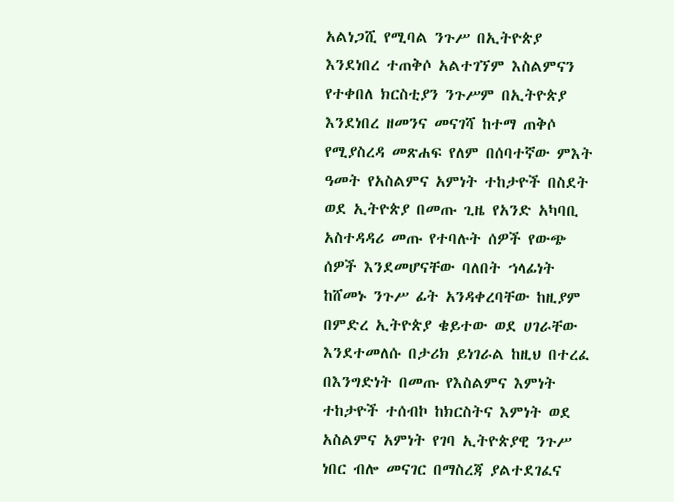አልነጋሺ የሚባል ንጉሥ በኢትዮጵያ እንደነበረ ተጠቅሶ አልተገኘም እስልምናን የተቀበለ ክርስቲያን ንጉሥም በኢትዮጵያ እንደነበረ ዘመንና መናገሻ ከተማ ጠቅሶ የሚያስረዳ መጽሐፍ የለም በሰባተኛው ምእት ዓመት የአስልምና አምነት ተከታዮች በስደት ወደ ኢትዮጵያ በመጡ ጊዜ የአንድ አካባቢ አስተዳዳሪ መጡ የተባሉት ሰዎች የውጭ ሰዎች እንደመሆናቸው ባለበት ኀላፊነት ከሸመኑ ንጉሥ ፊት አንዳቀረባቸው ከዚያም በምድረ ኢትዮጵያ ቄይተው ወደ ሀገራቸው እንደተመለሱ በታሪክ ይነገራል ከዚህ በተረፈ በእንግድነት በመጡ የእስልምና እምነት ተከታዮች ተሰብኮ ከክርስትና እምነት ወደ አስልምና አምነት የገባ ኢትዮጵያዊ ንጉሥ ነበር ብሎ መናገር በማስረጃ ያልተደገፈና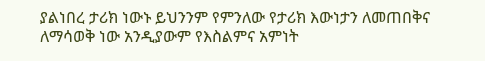ያልነበረ ታሪክ ነውኑ ይህንንም የምንለው የታሪክ እውነታን ለመጠበቅና ለማሳወቅ ነው አንዲያውም የእስልምና አምነት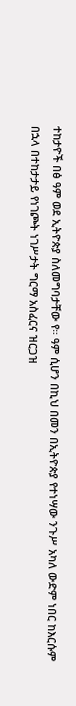ተከታዮች በፅ ዓም ወደ ኢትዮጵያ ስለመግባታቸው የ። ዓም ሲሆን በኪህ በመን በኢትዮጵያ የተነሣው ንጉሥ አካለ ውድም ነበር ከእርሱም በኋላ በተከታታይ የነገጮት ነገሥታት ግርማ አስፈርና ዝርጋዝ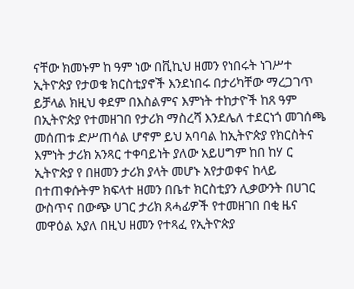ናቸው ክመኑም ከ ዓም ነው በቪኪህ ዘመን የነበሩት ነገሥተ ኢትዮጵያ የታወቁ ክርስቲያኖች እንደነበሩ በታሪካቸው ማረጋገጥ ይቻላል ክዚህ ቀደም በእስልምና እምነት ተከታዮች ከጸ ዓም በኢትዮጵያ የተመዘገበ የታሪክ ማስረሻ እንደሌለ ተደርነጎ መገሰጫ መሰጠቱ ድሥጠሳል ሆኖም ይህ አባባል ከኢትዮጵያ የክርስትና እምነት ታሪክ አንጻር ተቀባይነት ያለው አይሀግም ከበ ከሃ ር ኢትዮጵያ የ በዘመን ታሪክ ያላት መሆኑ አየታወቀና ከላይ በተጠቀሱትም ክፍላተ ዘመን በቤተ ክርስቲያን ሊቃውንት በሀገር ውስጥና በውጭ ሀገር ታሪክ ጸሓፊዎች የተመዘገበ በቂ ዜና መዋዕል አያለ በዚህ ዘመን የተጻፈ የኢትዮጵያ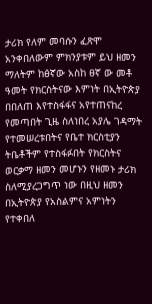ታሪክ የለም መባሱን ፈጽሞ አንቀበለውም ምክንያቱም ይህ ዘመን ማለትም ከፅኛው አስከ ፀኛ ው መቶ ዓመት የክርስትናው እምነት በኢትዮጵያ በበለጠ እየተስፋፋና አየተጠናከረ የመጣበት ጊዜ ስለነበረ አያሌ ገዳማት የተመሠረቱበትና የቤተ ክርስቲያን ትቤቶችም የተስፋፉበት የክርስትና ወርቃማ ዘመን መሆኑን የዘመኑ ታሪክ ስለሚያረጋግጥ ነው በዚህ ዘመን በኢትዮጵያ የአስልምና አምነትን የተቀበለ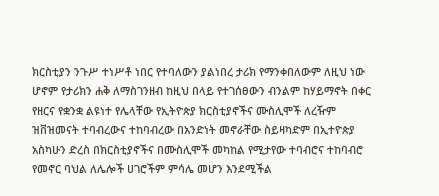ክርስቲያን ንጉሥ ተነሥቶ ነበር የተባለውን ያልነበረ ታሪክ የማንቀበለውም ለዚህ ነው ሆኖም የታሪክን ሐቅ ለማስገንዘብ ከዚህ በላይ የተገሰፀውን ብንልም ከሃይማኖት በቀር የዘርና የቋንቋ ልዩነተ የሌላቸው የኢትዮጵያ ክርስቲያኖችና ሙስሊሞች ለረዥም ዝቨዝመናት ተባብረውና ተከባብረው በአንድነት መኖራቸው ስይዛካድም በኢተዮጵያ አስካሁን ድረስ በክርስቲያኖችና በሙስሊሞች መካከል የሚታየው ተባብሮና ተከባብሮ የመኖር ባህል ለሌሎች ሀገሮችም ምሳሌ መሆን እንደሚችል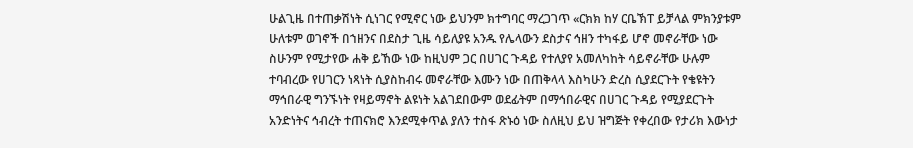ሁልጊዜ በተጠቃሽነት ሲነገር የሚኖር ነው ይህንም ክተግባር ማረጋገጥ «ርክክ ከሃ ርቤኽፐ ይቻላል ምክንያቱም ሁለቱም ወገኖች በኀዘንና በደስታ ጊዜ ሳይለያዩ አንዱ የሌላውን ደስታና ኅዘን ተካፋይ ሆኖ መኖራቸው ነው ስሁንም የሚታየው ሐቅ ይኸው ነው ከዚህም ጋር በሀገር ጉዳይ የተለያየ አመለካከት ሳይኖራቸው ሁሉም ተባብረው የሀገርን ነጻነት ሲያስከብሩ መኖራቸው እሙን ነው በጠቅላላ እስካሁን ድረስ ሲያደርጉት የቄዩትን ማኅበራዊ ግንኙነት የዛይማኖት ልዩነት አልገደበውም ወደፊትም በማኅበራዊና በሀገር ጉዳይ የሚያደርጉት አንድነትና ኅብረት ተጠናክሮ እንደሚቀጥል ያለን ተስፋ ጽኑዕ ነው ስለዚህ ይህ ዝግጅት የቀረበው የታሪክ እውነታ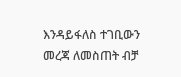እንዳይፋለስ ተገቢውን መረጃ ለመስጠት ብቻ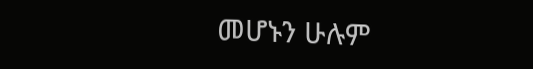መሆኑን ሁሉም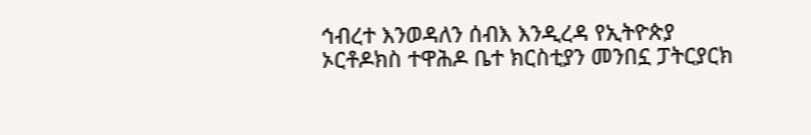ኅብረተ እንወዳለን ሰብእ እንዲረዳ የኢትዮጵያ ኦርቶዶክስ ተዋሕዶ ቤተ ክርስቲያን መንበኗ ፓትርያርክ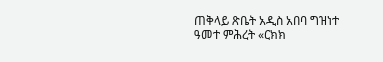ጠቅላይ ጽቤት አዲስ አበባ ግዝነተ ዓመተ ምሕረት «ርክክ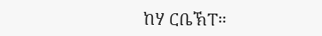ከሃ ርቤኽፐ።